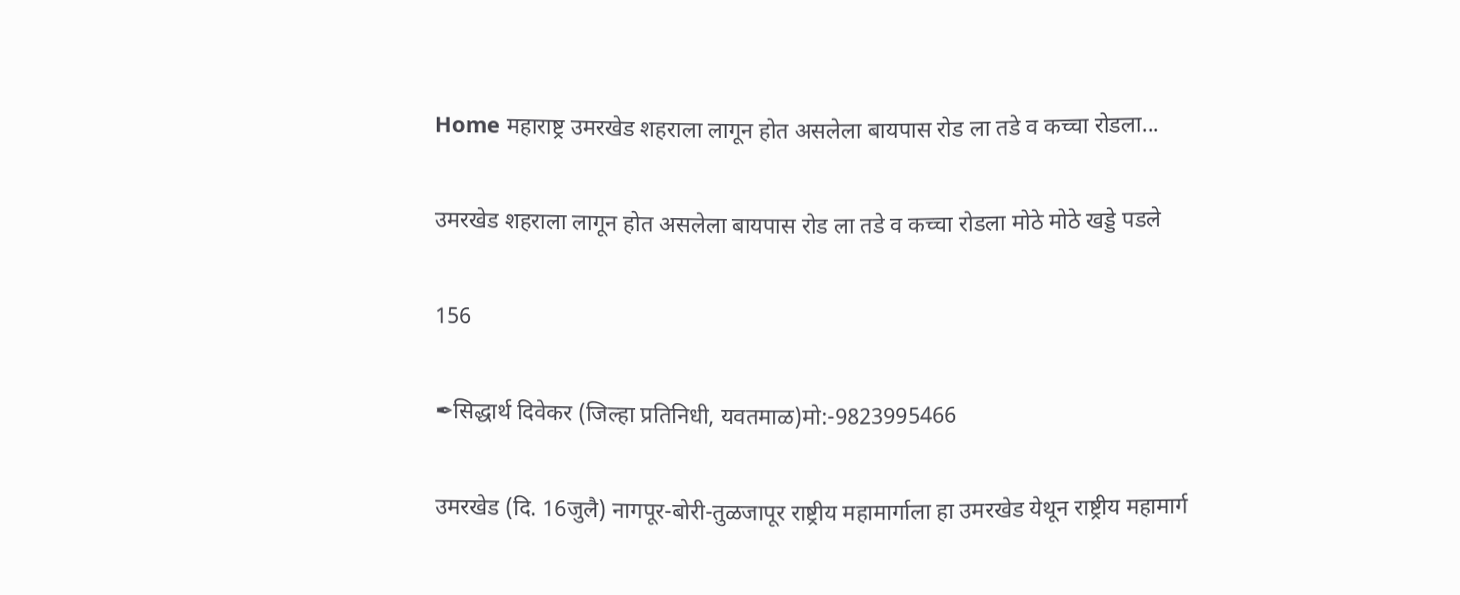Home महाराष्ट्र उमरखेड शहराला लागून होत असलेला बायपास रोड ला तडे व कच्चा रोडला...

उमरखेड शहराला लागून होत असलेला बायपास रोड ला तडे व कच्चा रोडला मोठे मोठे खड्डे पडले

156

✒सिद्धार्थ दिवेकर (जिल्हा प्रतिनिधी, यवतमाळ)मो:-9823995466

उमरखेड (दि. 16जुलै) नागपूर-बोरी-तुळजापूर राष्ट्रीय महामार्गाला हा उमरखेड येथून राष्ट्रीय महामार्ग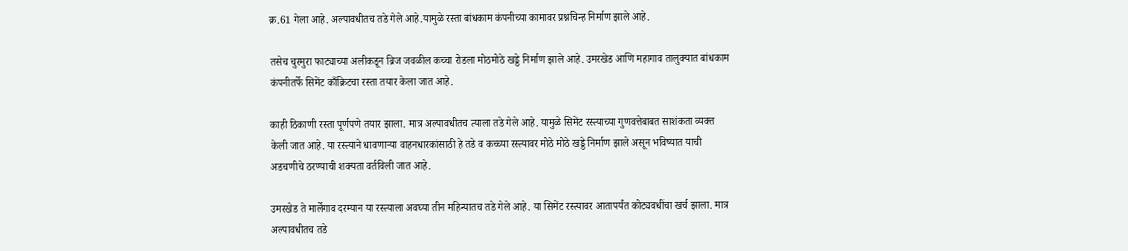क्र.61 गेला आहे. अल्पावधीतच तडे गेले आहे.यामुळे रस्ता बांधकाम कंपनीच्या कामावर प्रश्नचिन्ह निर्माण झाले आहे.

तसेच चुरमुरा फाट्याच्या अलीकडून ब्रिज जवळील कच्चा रोडला मोठमोठे खड्डे निर्माण झाले आहे. उमरखेड आणि महागाव तालुक्यात बांधकाम कंपनीतर्फे सिमेंट काँक्रिटचा रस्ता तयार केला जात आहे.

काही ठिकाणी रस्ता पूर्णपणे तयार झाला. मात्र अल्पावधीतच त्याला तडे गेले आहे. यामुळे सिमेंट रस्त्याच्या गुणवत्तेबाबत साशंकता व्यक्त केली जात आहे. या रस्त्याने धावणाऱ्या वाहनधारकांसाठी हे तडे व कच्च्या रस्त्यावर मोठे मोठे खड्डे निर्माण झाले असून भविष्यात याची अडचणीचे ठरण्याची शक्यता वर्तविली जात आहे.

उमरखेड ते मार्लेगाव दरम्यान या रस्त्याला अवघ्या तीन महिन्यातच तडे गेले आहे. या सिमेंट रस्त्यावर आतापर्यंत कोट्यवधींचा खर्च झाला. मात्र अल्पावधीतच तडे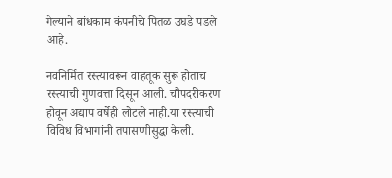गेल्याने बांधकाम कंपनीचे पितळ उघडे पडले आहे.

नवनिर्मित रस्त्यावरून वाहतूक सुरू होताच रस्त्याची गुणवत्ता दिसून आली. चौपदरीकरण होवून अद्याप वर्षेही लोटले नाही.या रस्त्याची विविध विभागांनी तपासणीसुद्धा केली.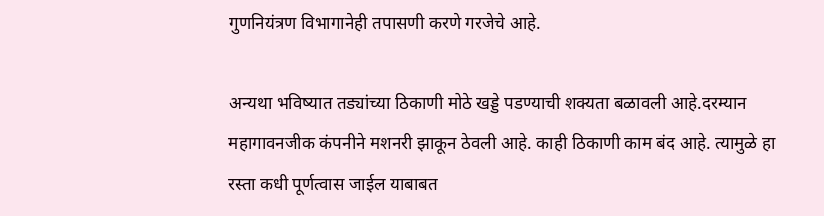गुणनियंत्रण विभागानेही तपासणी करणे गरजेचे आहे.

अन्यथा भविष्यात तड्यांच्या ठिकाणी मोठे खड्डे पडण्याची शक्यता बळावली आहे.दरम्यान महागावनजीक कंपनीने मशनरी झाकून ठेवली आहे. काही ठिकाणी काम बंद आहे. त्यामुळे हा रस्ता कधी पूर्णत्वास जाईल याबाबत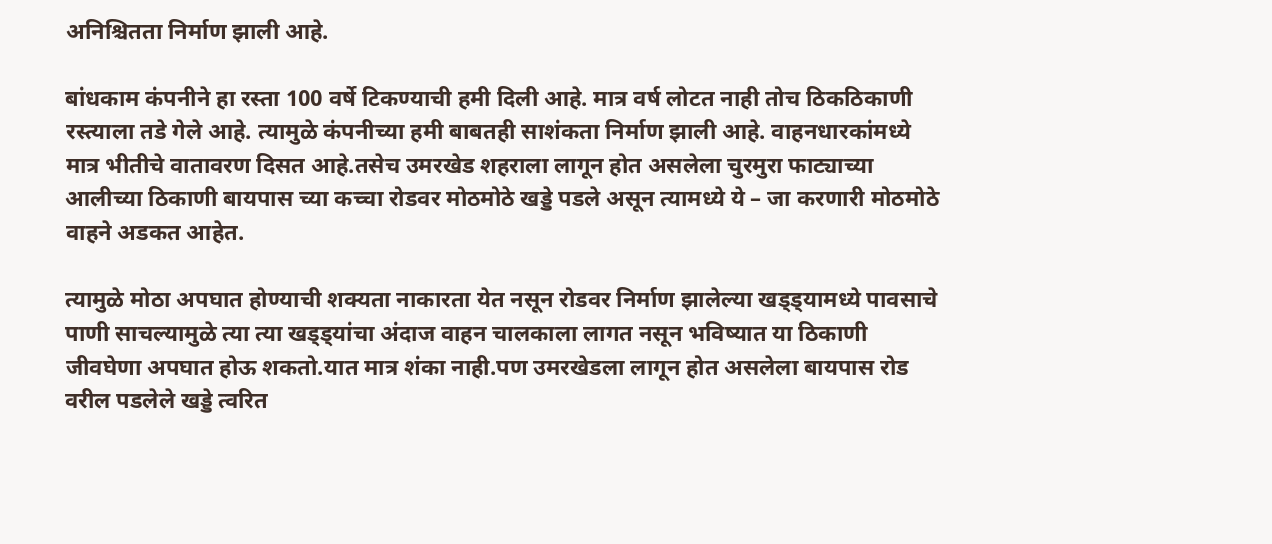अनिश्चितता निर्माण झाली आहे.

बांधकाम कंपनीने हा रस्ता 100 वर्षे टिकण्याची हमी दिली आहे. मात्र वर्ष लोटत नाही तोच ठिकठिकाणी रस्त्याला तडे गेले आहे. त्यामुळे कंपनीच्या हमी बाबतही साशंकता निर्माण झाली आहे. वाहनधारकांमध्ये मात्र भीतीचे वातावरण दिसत आहे.तसेच उमरखेड शहराला लागून होत असलेला चुरमुरा फाट्याच्या आलीच्या ठिकाणी बायपास च्या कच्चा रोडवर मोठमोठे खड्डे पडले असून त्यामध्ये ये – जा करणारी मोठमोठे वाहने अडकत आहेत.

त्यामुळे मोठा अपघात होण्याची शक्यता नाकारता येत नसून रोडवर निर्माण झालेल्या खड्ड्यामध्ये पावसाचे पाणी साचल्यामुळे त्या त्या खड्ड्यांचा अंदाज वाहन चालकाला लागत नसून भविष्यात या ठिकाणी जीवघेणा अपघात होऊ शकतो.यात मात्र शंका नाही.पण उमरखेडला लागून होत असलेला बायपास रोड वरील पडलेले खड्डे त्वरित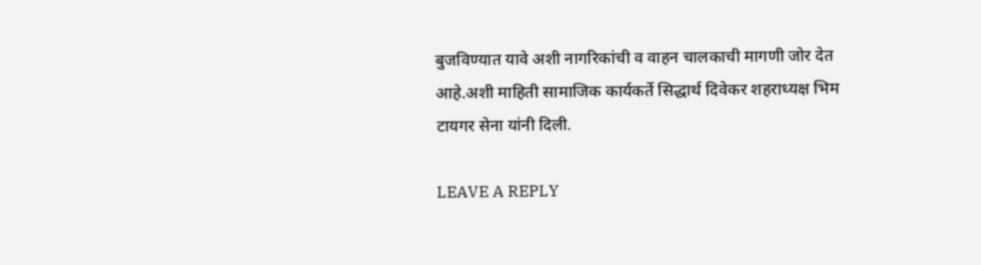बुजविण्यात यावे अशी नागरिकांची व वाहन चालकाची मागणी जोर देत आहे.अशी माहिती सामाजिक कार्यकर्ते सिद्धार्थ दिवेकर शहराध्यक्ष भिम टायगर सेना यांनी दिली.

LEAVE A REPLY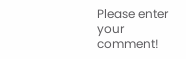Please enter your comment!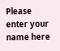Please enter your name here